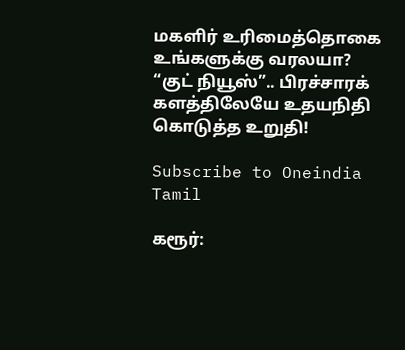மகளிர் உரிமைத்தொகை உங்களுக்கு வரலயா? “குட் நியூஸ்”.. பிரச்சாரக் களத்திலேயே உதயநிதி கொடுத்த உறுதி!

Subscribe to Oneindia Tamil

கரூர்: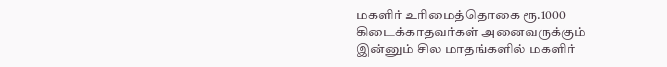மகளிர் உரிமைத்தொகை ரூ.1000 கிடைக்காதவர்கள் அனைவருக்கும் இன்னும் சில மாதங்களில் மகளிர்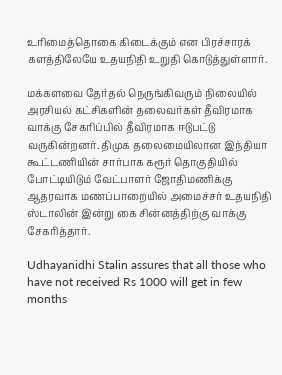உரிமைத்தொகை கிடைக்கும் என பிரச்சாரக் களத்திலேயே உதயநிதி உறுதி கொடுத்துள்ளார்.

மக்களவை தேர்தல் நெருங்கிவரும் நிலையில் அரசியல் கட்சிகளின் தலைவர்கள் தீவிரமாக வாக்கு சேகரிப்பில் தீவிரமாக ஈடுபட்டு வருகின்றனர். திமுக தலைமையிலான இந்தியா கூட்டணியின் சார்பாக கரூர் தொகுதியில் போட்டியிடும் வேட்பாளர் ஜோதிமணிக்கு ஆதரவாக மணப்பாறையில் அமைச்சர் உதயநிதி ஸ்டாலின் இன்று கை சின்னத்திற்கு வாக்கு சேகரித்தார்.

Udhayanidhi Stalin assures that all those who have not received Rs 1000 will get in few months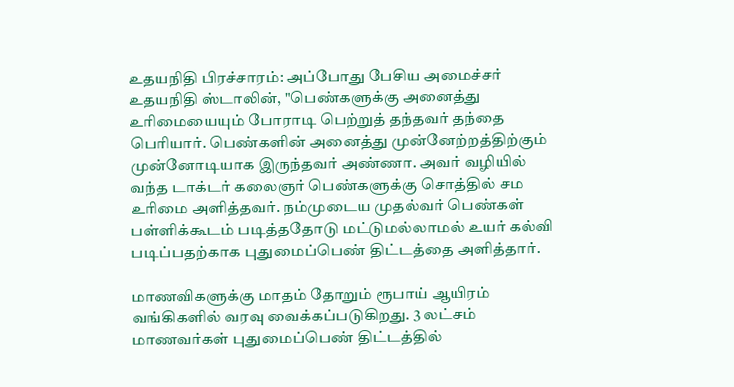உதயநிதி பிரச்சாரம்: அப்போது பேசிய அமைச்சர் உதயநிதி ஸ்டாலின், "பெண்களுக்கு அனைத்து உரிமையையும் போராடி பெற்றுத் தந்தவர் தந்தை பெரியார். பெண்களின் அனைத்து முன்னேற்றத்திற்கும் முன்னோடியாக இருந்தவர் அண்ணா. அவர் வழியில் வந்த டாக்டர் கலைஞர் பெண்களுக்கு சொத்தில் சம உரிமை அளித்தவர். நம்முடைய முதல்வர் பெண்கள் பள்ளிக்கூடம் படித்ததோடு மட்டுமல்லாமல் உயர் கல்வி படிப்பதற்காக புதுமைப்பெண் திட்டத்தை அளித்தார்.

மாணவிகளுக்கு மாதம் தோறும் ரூபாய் ஆயிரம் வங்கிகளில் வரவு வைக்கப்படுகிறது. 3 லட்சம் மாணவர்கள் புதுமைப்பெண் திட்டத்தில்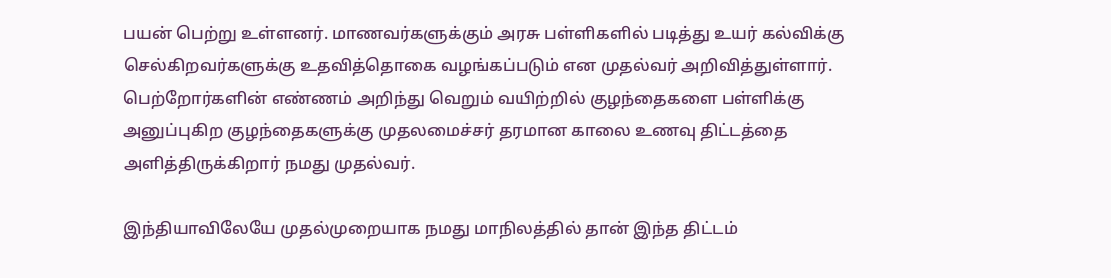பயன் பெற்று உள்ளனர். மாணவர்களுக்கும் அரசு பள்ளிகளில் படித்து உயர் கல்விக்கு செல்கிறவர்களுக்கு உதவித்தொகை வழங்கப்படும் என முதல்வர் அறிவித்துள்ளார். பெற்றோர்களின் எண்ணம் அறிந்து வெறும் வயிற்றில் குழந்தைகளை பள்ளிக்கு அனுப்புகிற குழந்தைகளுக்கு முதலமைச்சர் தரமான காலை உணவு திட்டத்தை அளித்திருக்கிறார் நமது முதல்வர்.

இந்தியாவிலேயே முதல்முறையாக நமது மாநிலத்தில் தான் இந்த திட்டம்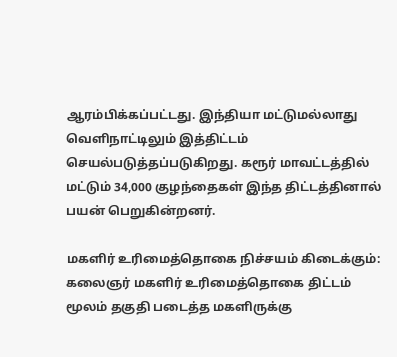ஆரம்பிக்கப்பட்டது. இந்தியா மட்டுமல்லாது வெளிநாட்டிலும் இத்திட்டம் செயல்படுத்தப்படுகிறது. கரூர் மாவட்டத்தில் மட்டும் 34,000 குழந்தைகள் இந்த திட்டத்தினால் பயன் பெறுகின்றனர்.

மகளிர் உரிமைத்தொகை நிச்சயம் கிடைக்கும்: கலைஞர் மகளிர் உரிமைத்தொகை திட்டம் மூலம் தகுதி படைத்த மகளிருக்கு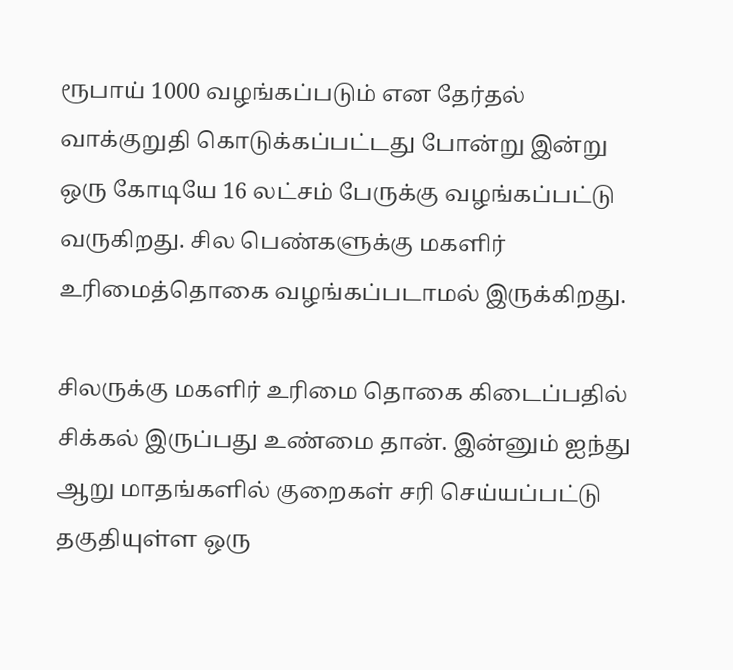ரூபாய் 1000 வழங்கப்படும் என தேர்தல் வாக்குறுதி கொடுக்கப்பட்டது போன்று இன்று ஒரு கோடியே 16 லட்சம் பேருக்கு வழங்கப்பட்டு வருகிறது. சில பெண்களுக்கு மகளிர் உரிமைத்தொகை வழங்கப்படாமல் இருக்கிறது.

சிலருக்கு மகளிர் உரிமை தொகை கிடைப்பதில் சிக்கல் இருப்பது உண்மை தான். இன்னும் ஐந்து ஆறு மாதங்களில் குறைகள் சரி செய்யப்பட்டு தகுதியுள்ள ஒரு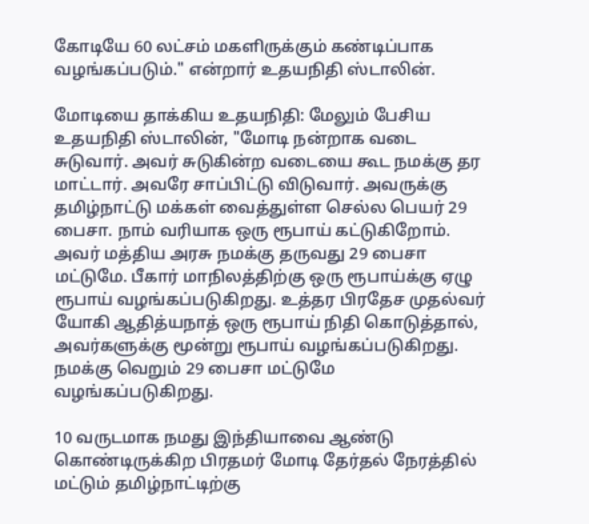கோடியே 60 லட்சம் மகளிருக்கும் கண்டிப்பாக வழங்கப்படும்." என்றார் உதயநிதி ஸ்டாலின்.

மோடியை தாக்கிய உதயநிதி: மேலும் பேசிய உதயநிதி ஸ்டாலின், "மோடி நன்றாக வடை சுடுவார். அவர் சுடுகின்ற வடையை கூட நமக்கு தர மாட்டார். அவரே சாப்பிட்டு விடுவார். அவருக்கு தமிழ்நாட்டு மக்கள் வைத்துள்ள செல்ல பெயர் 29 பைசா. நாம் வரியாக ஒரு ரூபாய் கட்டுகிறோம். அவர் மத்திய அரசு நமக்கு தருவது 29 பைசா மட்டுமே. பீகார் மாநிலத்திற்கு ஒரு ரூபாய்க்கு ஏழு ரூபாய் வழங்கப்படுகிறது. உத்தர பிரதேச முதல்வர் யோகி ஆதித்யநாத் ஒரு ரூபாய் நிதி கொடுத்தால், அவர்களுக்கு மூன்று ரூபாய் வழங்கப்படுகிறது. நமக்கு வெறும் 29 பைசா மட்டுமே வழங்கப்படுகிறது.

10 வருடமாக நமது இந்தியாவை ஆண்டு கொண்டிருக்கிற பிரதமர் மோடி தேர்தல் நேரத்தில் மட்டும் தமிழ்நாட்டிற்கு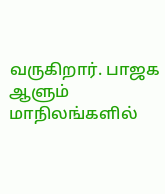வருகிறார். பாஜக ஆளும் மாநிலங்களில்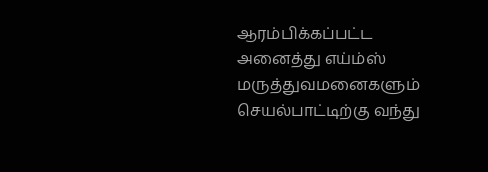ஆரம்பிக்கப்பட்ட அனைத்து எய்ம்ஸ் மருத்துவமனைகளும் செயல்பாட்டிற்கு வந்து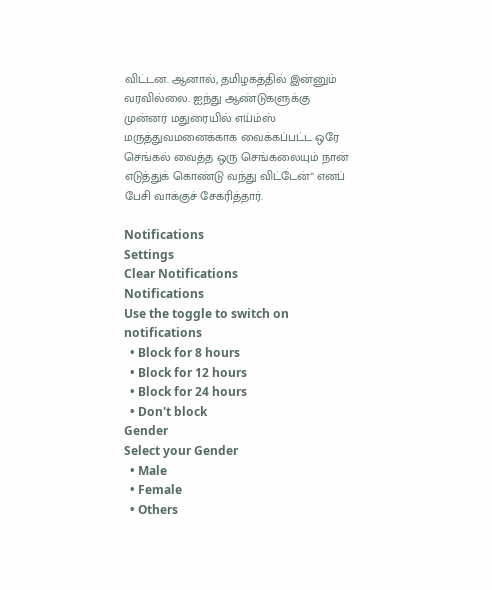விட்டன. ஆனால், தமிழகத்தில் இன்னும் வரவில்லை. ஐந்து ஆண்டுகளுக்கு முன்னர் மதுரையில் எய்ம்ஸ் மருத்துவமனைக்காக வைக்கப்பட்ட ஒரே செங்கல் வைத்த ஒரு செங்கலையும் நான் எடுத்துக் கொண்டு வந்து விட்டேன்" எனப் பேசி வாக்குச் சேகரித்தார்.

Notifications
Settings
Clear Notifications
Notifications
Use the toggle to switch on notifications
  • Block for 8 hours
  • Block for 12 hours
  • Block for 24 hours
  • Don't block
Gender
Select your Gender
  • Male
  • Female
  • Others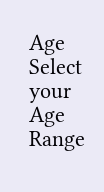Age
Select your Age Range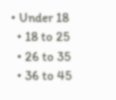• Under 18
  • 18 to 25
  • 26 to 35
  • 36 to 45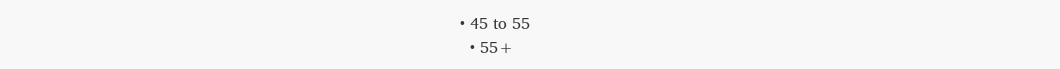• 45 to 55
  • 55+